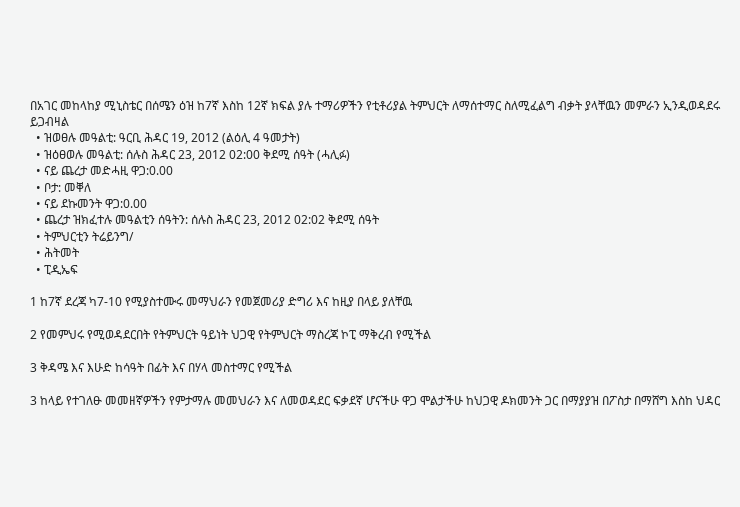በአገር መከላከያ ሚኒስቴር በሰሜን ዕዝ ከ7ኛ እስከ 12ኛ ክፍል ያሉ ተማሪዎችን የቲቶሪያል ትምህርት ለማሰተማር ስለሚፈልግ ብቃት ያላቸዉን መምራን ኢንዲወዳደሩ ይጋብዛል
  • ዝወፀሉ መዓልቲ: ዓርቢ ሕዳር 19, 2012 (ልዕሊ 4 ዓመታት)
  • ዝዕፀወሉ መዓልቲ: ሰሉስ ሕዳር 23, 2012 02:00 ቅደሚ ሰዓት (ሓሊፉ)
  • ናይ ጨረታ መድሓዚ ዋጋ:0.00
  • ቦታ: መቐለ
  • ናይ ደኩመንት ዋጋ:0.00
  • ጨረታ ዝክፈተሉ መዓልቲን ሰዓትን: ሰሉስ ሕዳር 23, 2012 02:02 ቅደሚ ሰዓት
  • ትምህርቲን ትሬይንግ/
  • ሕትመት
  • ፒዲኤፍ

1 ከ7ኛ ደረጃ ካ7-10 የሚያስተሙሩ መማህራን የመጀመሪያ ድግሪ እና ከዚያ በላይ ያለቸዉ

2 የመምህሩ የሚወዳደርበት የትምህርት ዓይነት ህጋዊ የትምህርት ማስረጃ ኮፒ ማቅረብ የሚችል

3 ቅዳሜ እና እሁድ ከሳዓት በፊት እና በሃላ መስተማር የሚችል

3 ከላይ የተገለፁ መመዘኛዎችን የምታማሉ መመህራን እና ለመወዳደር ፍቃደኛ ሆናችሁ ዋጋ ሞልታችሁ ከህጋዊ ዶክመንት ጋር በማያያዝ በፖስታ በማሸግ እስከ ህዳር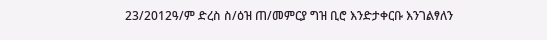23/2012ዓ/ም ድረስ ስ/ዕዝ ጠ/መምርያ ግዝ ቢሮ እንድታቀርቡ እንገልፃለን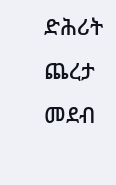ድሕሪት
ጨረታ መደብ